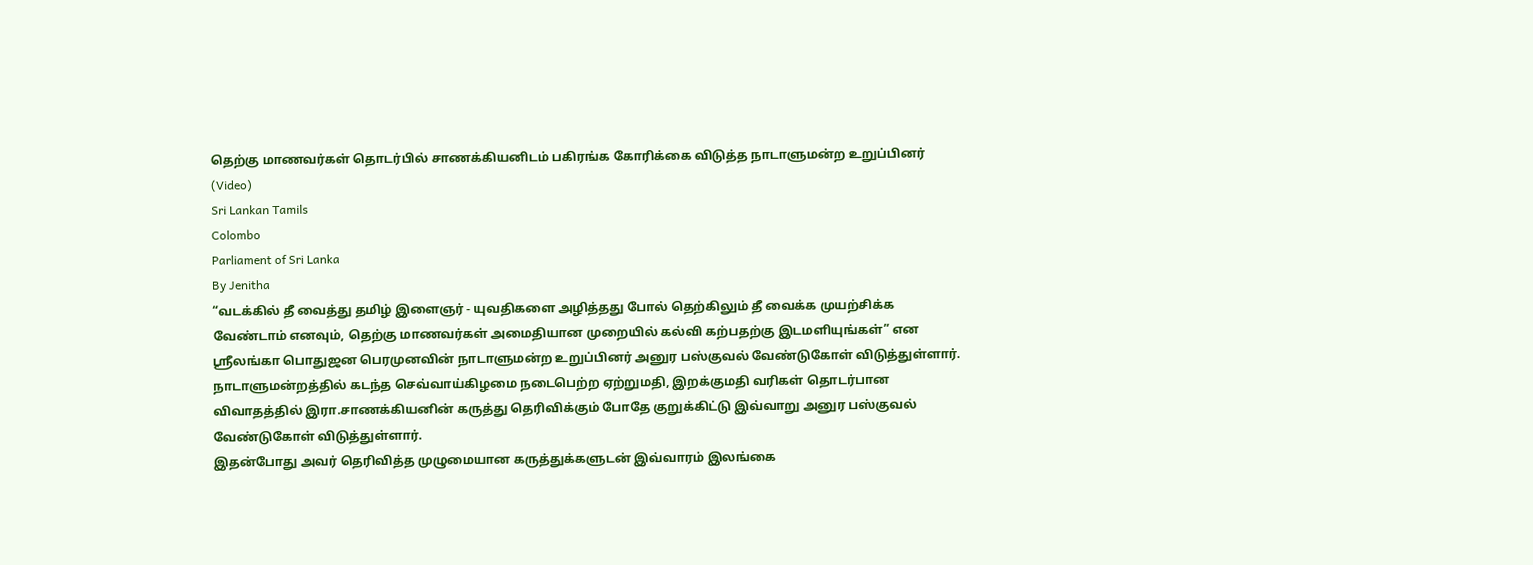தெற்கு மாணவர்கள் தொடர்பில் சாணக்கியனிடம் பகிரங்க கோரிக்கை விடுத்த நாடாளுமன்ற உறுப்பினர் (Video)
Sri Lankan Tamils
Colombo
Parliament of Sri Lanka
By Jenitha
“வடக்கில் தீ வைத்து தமிழ் இளைஞர் - யுவதிகளை அழித்தது போல் தெற்கிலும் தீ வைக்க முயற்சிக்க வேண்டாம் எனவும், தெற்கு மாணவர்கள் அமைதியான முறையில் கல்வி கற்பதற்கு இடமளியுங்கள்” என ஸ்ரீலங்கா பொதுஜன பெரமுனவின் நாடாளுமன்ற உறுப்பினர் அனுர பஸ்குவல் வேண்டுகோள் விடுத்துள்ளார்.
நாடாளுமன்றத்தில் கடந்த செவ்வாய்கிழமை நடைபெற்ற ஏற்றுமதி, இறக்குமதி வரிகள் தொடர்பான விவாதத்தில் இரா.சாணக்கியனின் கருத்து தெரிவிக்கும் போதே குறுக்கிட்டு இவ்வாறு அனுர பஸ்குவல் வேண்டுகோள் விடுத்துள்ளார்.
இதன்போது அவர் தெரிவித்த முழுமையான கருத்துக்களுடன் இவ்வாரம் இலங்கை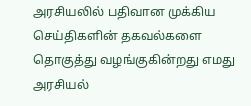அரசியலில் பதிவான முக்கிய செய்திகளின் தகவல்களை தொகுத்து வழங்குகின்றது எமது அரசியல்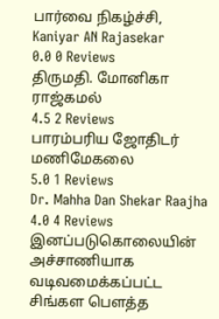பார்வை நிகழ்ச்சி,
Kaniyar AN Rajasekar
0.0 0 Reviews
திருமதி. மோனிகா ராஜ்கமல்
4.5 2 Reviews
பாரம்பரிய ஜோதிடர் மணிமேகலை
5.0 1 Reviews
Dr. Mahha Dan Shekar Raajha
4.0 4 Reviews
இனப்படுகொலையின் அச்சாணியாக வடிவமைக்கப்பட்ட சிங்கள பௌத்த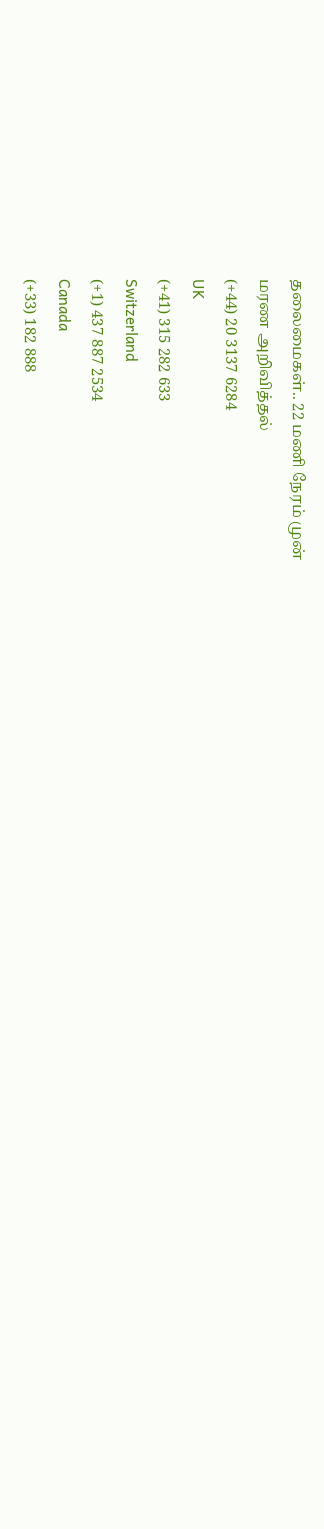தலைமைகள்.. 22 மணி நேரம் முன்
மரண அறிவித்தல்
(+44) 20 3137 6284
UK
(+41) 315 282 633
Switzerland
(+1) 437 887 2534
Canada
(+33) 182 888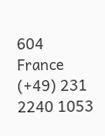604
France
(+49) 231 2240 1053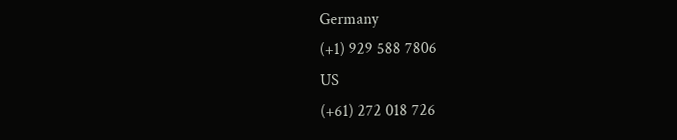Germany
(+1) 929 588 7806
US
(+61) 272 018 726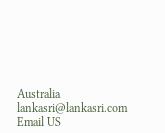Australia
lankasri@lankasri.com
Email US